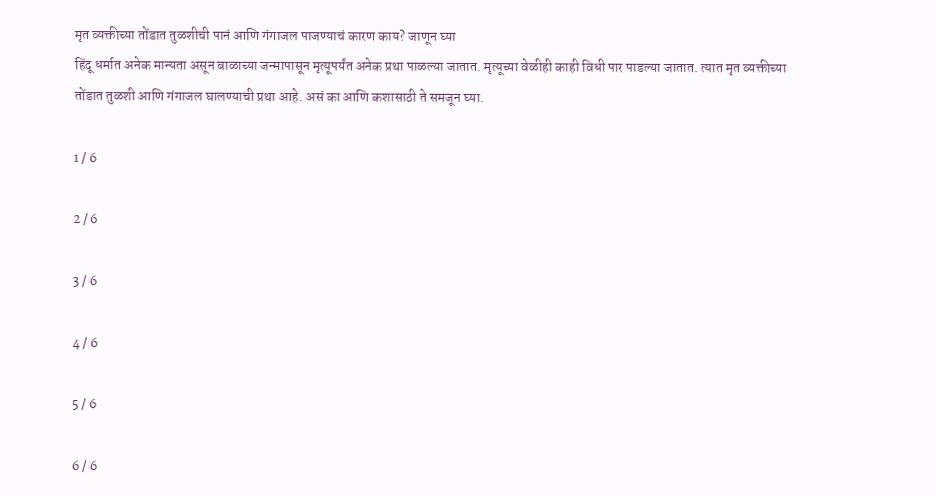मृत व्यक्तीच्या तोंडात तुळशीची पानं आणि गंगाजल पाजण्याचं कारण काय? जाणून घ्या
हिंदू धर्मात अनेक मान्यता असून बाळाच्या जन्मापासून मृत्यूपर्यंत अनेक प्रथा पाळल्या जातात. मृत्यूच्या वेळीही काही विधी पार पाडल्या जातात. त्यात मृत व्यक्तीच्या तोंडात तुळशी आणि गंगाजल घालण्याची प्रथा आहे. असं का आणि कशासाठी ते समजून घ्या.

1 / 6

2 / 6

3 / 6

4 / 6

5 / 6

6 / 6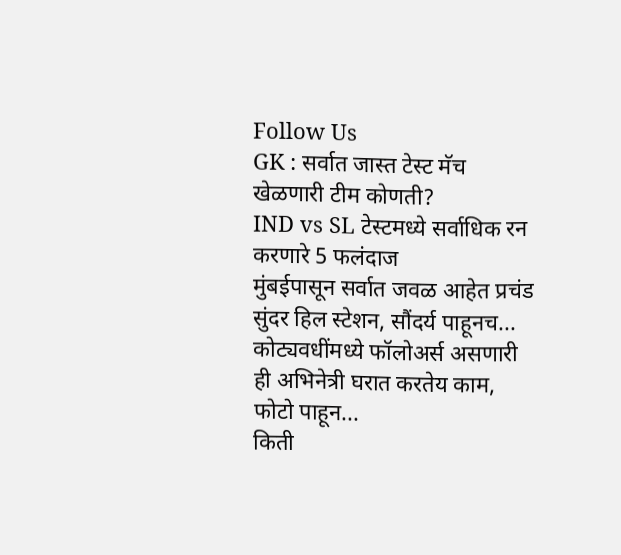Follow Us
GK : सर्वात जास्त टेस्ट मॅच खेळणारी टीम कोणती?
IND vs SL टेस्टमध्ये सर्वाधिक रन करणारे 5 फलंदाज
मुंबईपासून सर्वात जवळ आहेत प्रचंड सुंदर हिल स्टेशन, सौंदर्य पाहूनच...
कोट्यवधींमध्ये फॉलोअर्स असणारी ही अभिनेत्री घरात करतेय काम, फोटो पाहून...
किती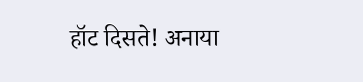हॉट दिसते! अनाया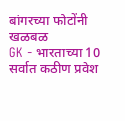बांगरच्या फोटोंनी खळबळ
GK - भारताच्या 10 सर्वात कठीण प्रवेश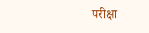परीक्षा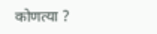कोणत्या ?